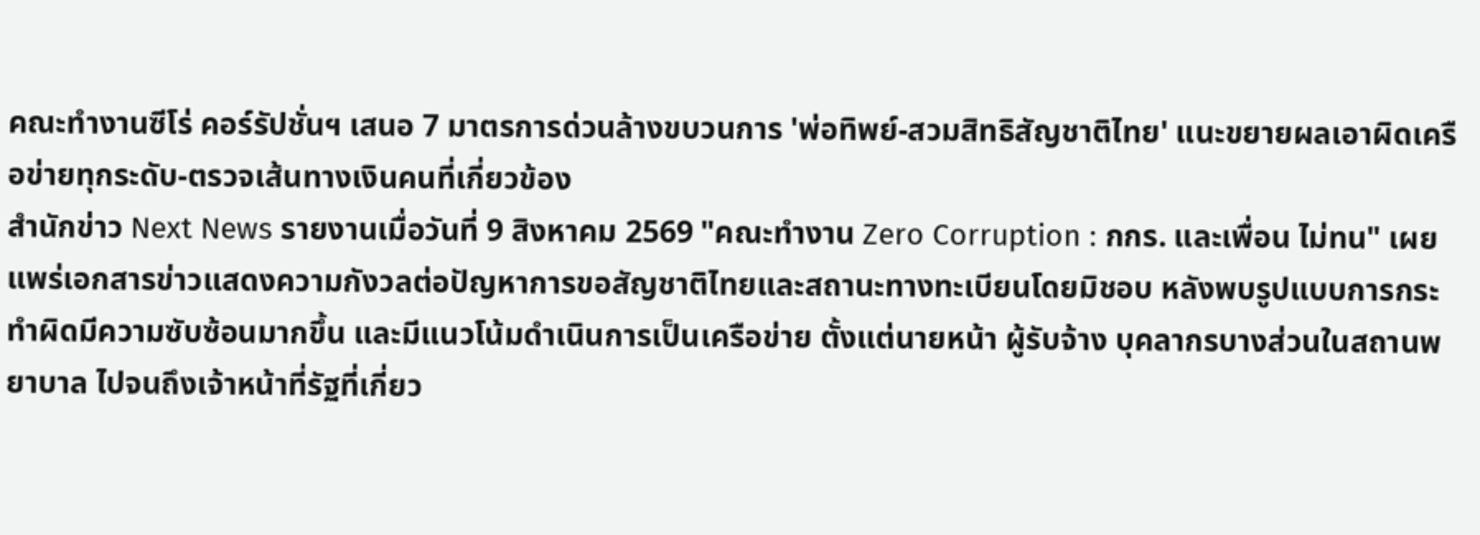คณะทำงานซีโร่ คอร์รัปชั่นฯ เสนอ 7 มาตรการด่วนล้างขบวนการ 'พ่อทิพย์-สวมสิทธิสัญชาติไทย' แนะขยายผลเอาผิดเครือข่ายทุกระดับ-ตรวจเส้นทางเงินคนที่เกี่ยวข้อง
สำนักข่าว Next News รายงานเมื่อวันที่ 9 สิงหาคม 2569 "คณะทำงาน Zero Corruption : กกร. และเพื่อน ไม่ทน" เผยแพร่เอกสารข่าวแสดงความกังวลต่อปัญหาการขอสัญชาติไทยและสถานะทางทะเบียนโดยมิชอบ หลังพบรูปแบบการกระทำผิดมีความซับซ้อนมากขึ้น และมีแนวโน้มดำเนินการเป็นเครือข่าย ตั้งแต่นายหน้า ผู้รับจ้าง บุคลากรบางส่วนในสถานพยาบาล ไปจนถึงเจ้าหน้าที่รัฐที่เกี่ยว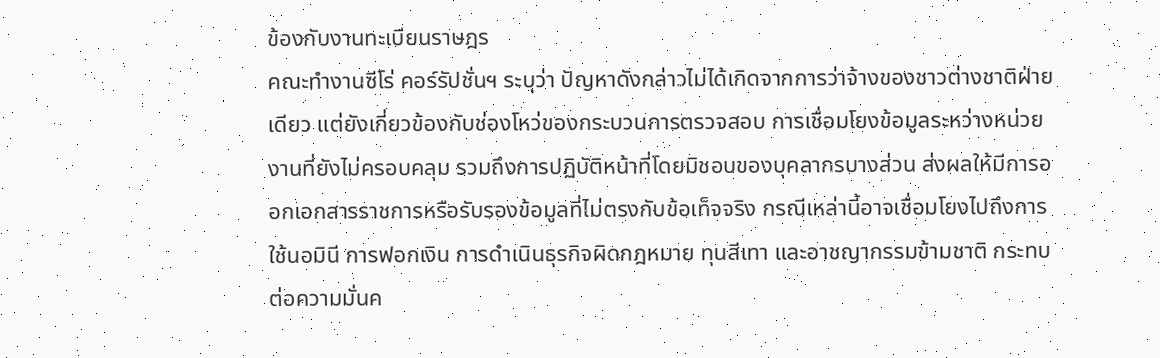ข้องกับงานทะเบียนราษฎร
คณะทำงานซีโร่ คอร์รัปชั่นฯ ระบุว่า ปัญหาดังกล่าวไม่ได้เกิดจากการว่าจ้างของชาวต่างชาติฝ่ายเดียว แต่ยังเกี่ยวข้องกับช่องโหว่ของกระบวนการตรวจสอบ การเชื่อมโยงข้อมูลระหว่างหน่วยงานที่ยังไม่ครอบคลุม รวมถึงการปฏิบัติหน้าที่โดยมิชอบของบุคลากรบางส่วน ส่งผลให้มีการออกเอกสารราชการหรือรับรองข้อมูลที่ไม่ตรงกับข้อเท็จจริง กรณีเหล่านี้อาจเชื่อมโยงไปถึงการใช้นอมินี การฟอกเงิน การดำเนินธุรกิจผิดกฎหมาย ทุนสีเทา และอาชญากรรมข้ามชาติ กระทบต่อความมั่นค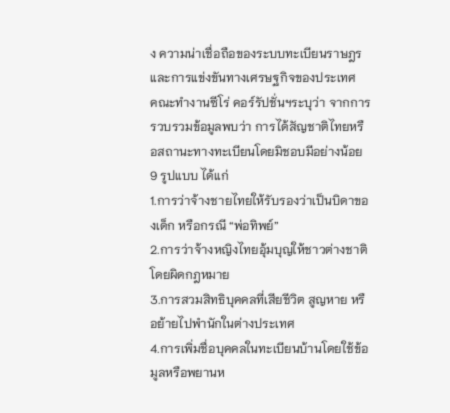ง ความน่าเชื่อถือของระบบทะเบียนราษฎร และการแข่งขันทางเศรษฐกิจของประเทศ
คณะทำงานซีโร่ คอร์รัปชั่นฯระบุว่า จากการรวบรวมข้อมูลพบว่า การได้สัญชาติไทยหรือสถานะทางทะเบียนโดยมิชอบมีอย่างน้อย 9 รูปแบบ ได้แก่
1.การว่าจ้างชายไทยให้รับรองว่าเป็นบิดาของเด็ก หรือกรณี “พ่อทิพย์”
2.การว่าจ้างหญิงไทยอุ้มบุญให้ชาวต่างชาติโดยผิดกฎหมาย
3.การสวมสิทธิบุคคลที่เสียชีวิต สูญหาย หรือย้ายไปพำนักในต่างประเทศ
4.การเพิ่มชื่อบุคคลในทะเบียนบ้านโดยใช้ข้อมูลหรือพยานห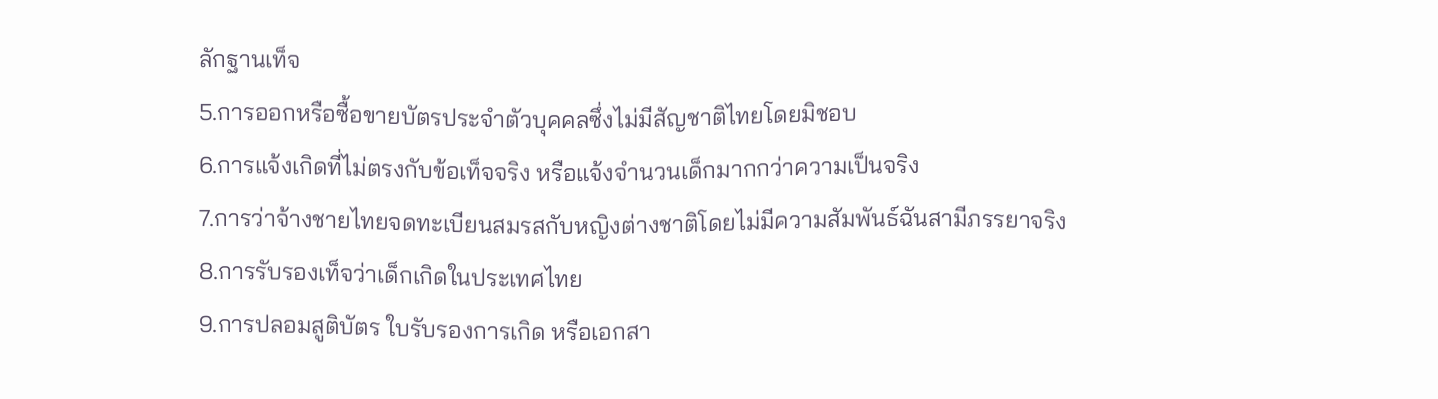ลักฐานเท็จ
5.การออกหรือซื้อขายบัตรประจำตัวบุคคลซึ่งไม่มีสัญชาติไทยโดยมิชอบ
6.การแจ้งเกิดที่ไม่ตรงกับข้อเท็จจริง หรือแจ้งจำนวนเด็กมากกว่าความเป็นจริง
7.การว่าจ้างชายไทยจดทะเบียนสมรสกับหญิงต่างชาติโดยไม่มีความสัมพันธ์ฉันสามีภรรยาจริง
8.การรับรองเท็จว่าเด็กเกิดในประเทศไทย
9.การปลอมสูติบัตร ใบรับรองการเกิด หรือเอกสา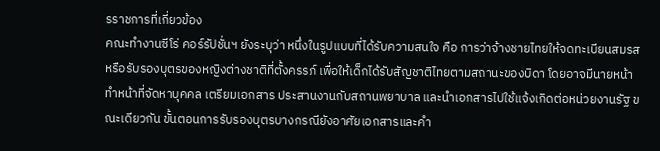รราชการที่เกี่ยวข้อง
คณะทำงานซีโร่ คอร์รัปชั่นฯ ยังระบุว่า หนึ่งในรูปแบบที่ได้รับความสนใจ คือ การว่าจ้างชายไทยให้จดทะเบียนสมรสหรือรับรองบุตรของหญิงต่างชาติที่ตั้งครรภ์ เพื่อให้เด็กได้รับสัญชาติไทยตามสถานะของบิดา โดยอาจมีนายหน้าทำหน้าที่จัดหาบุคคล เตรียมเอกสาร ประสานงานกับสถานพยาบาล และนำเอกสารไปใช้แจ้งเกิดต่อหน่วยงานรัฐ ขณะเดียวกัน ขั้นตอนการรับรองบุตรบางกรณียังอาศัยเอกสารและคำ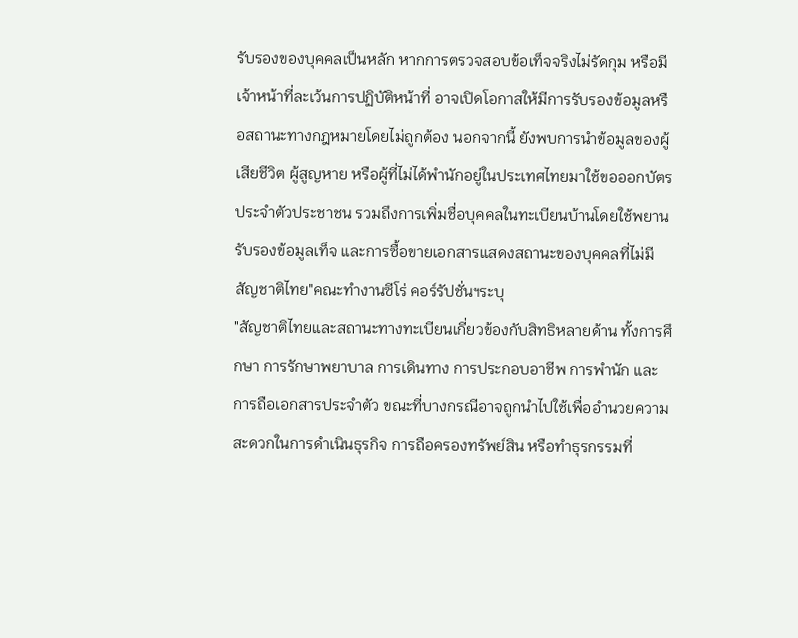รับรองของบุคคลเป็นหลัก หากการตรวจสอบข้อเท็จจริงไม่รัดกุม หรือมีเจ้าหน้าที่ละเว้นการปฏิบัติหน้าที่ อาจเปิดโอกาสให้มีการรับรองข้อมูลหรือสถานะทางกฎหมายโดยไม่ถูกต้อง นอกจากนี้ ยังพบการนำข้อมูลของผู้เสียชีวิต ผู้สูญหาย หรือผู้ที่ไม่ได้พำนักอยู่ในประเทศไทยมาใช้ขอออกบัตรประจำตัวประชาชน รวมถึงการเพิ่มชื่อบุคคลในทะเบียนบ้านโดยใช้พยานรับรองข้อมูลเท็จ และการซื้อขายเอกสารแสดงสถานะของบุคคลที่ไม่มีสัญชาติไทย"คณะทำงานซีโร่ คอร์รัปชั่นฯระบุ
"สัญชาติไทยและสถานะทางทะเบียนเกี่ยวข้องกับสิทธิหลายด้าน ทั้งการศึกษา การรักษาพยาบาล การเดินทาง การประกอบอาชีพ การพำนัก และการถือเอกสารประจำตัว ขณะที่บางกรณีอาจถูกนำไปใช้เพื่ออำนวยความสะดวกในการดำเนินธุรกิจ การถือครองทรัพย์สิน หรือทำธุรกรรมที่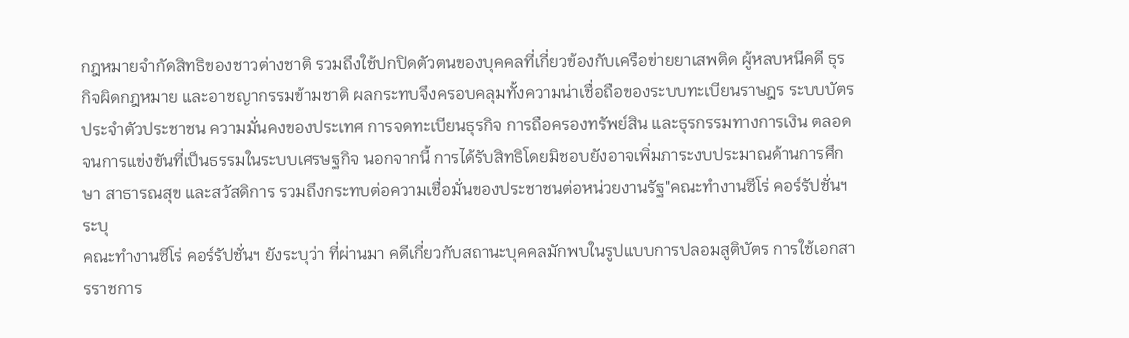กฎหมายจำกัดสิทธิของชาวต่างชาติ รวมถึงใช้ปกปิดตัวตนของบุคคลที่เกี่ยวข้องกับเครือข่ายยาเสพติด ผู้หลบหนีคดี ธุรกิจผิดกฎหมาย และอาชญากรรมข้ามชาติ ผลกระทบจึงครอบคลุมทั้งความน่าเชื่อถือของระบบทะเบียนราษฎร ระบบบัตรประจำตัวประชาชน ความมั่นคงของประเทศ การจดทะเบียนธุรกิจ การถือครองทรัพย์สิน และธุรกรรมทางการเงิน ตลอดจนการแข่งขันที่เป็นธรรมในระบบเศรษฐกิจ นอกจากนี้ การได้รับสิทธิโดยมิชอบยังอาจเพิ่มภาระงบประมาณด้านการศึกษา สาธารณสุข และสวัสดิการ รวมถึงกระทบต่อความเชื่อมั่นของประชาชนต่อหน่วยงานรัฐ"คณะทำงานซีโร่ คอร์รัปชั่นฯระบุ
คณะทำงานซีโร่ คอร์รัปชั่นฯ ยังระบุว่า ที่ผ่านมา คดีเกี่ยวกับสถานะบุคคลมักพบในรูปแบบการปลอมสูติบัตร การใช้เอกสารราชการ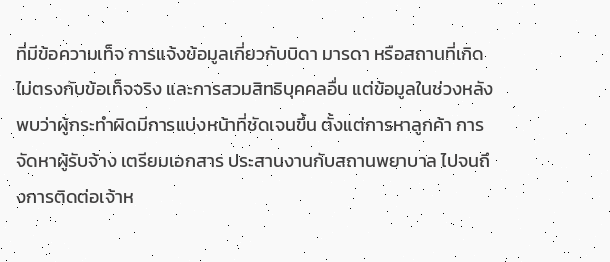ที่มีข้อความเท็จ การแจ้งข้อมูลเกี่ยวกับบิดา มารดา หรือสถานที่เกิดไม่ตรงกับข้อเท็จจริง และการสวมสิทธิบุคคลอื่น แต่ข้อมูลในช่วงหลังพบว่าผู้กระทำผิดมีการแบ่งหน้าที่ชัดเจนขึ้น ตั้งแต่การหาลูกค้า การจัดหาผู้รับจ้าง เตรียมเอกสาร ประสานงานกับสถานพยาบาล ไปจนถึงการติดต่อเจ้าห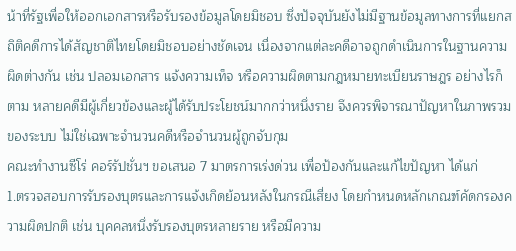น้าที่รัฐเพื่อให้ออกเอกสารหรือรับรองข้อมูลโดยมิชอบ ซึ่งปัจจุบันยังไม่มีฐานข้อมูลทางการที่แยกสถิติคดีการได้สัญชาติไทยโดยมิชอบอย่างชัดเจน เนื่องจากแต่ละคดีอาจถูกดำเนินการในฐานความผิดต่างกัน เช่น ปลอมเอกสาร แจ้งความเท็จ หรือความผิดตามกฎหมายทะเบียนราษฎร อย่างไรก็ตาม หลายคดีมีผู้เกี่ยวข้องและผู้ได้รับประโยชน์มากกว่าหนึ่งราย จึงควรพิจารณาปัญหาในภาพรวมของระบบ ไม่ใช่เฉพาะจำนวนคดีหรือจำนวนผู้ถูกจับกุม
คณะทำงานซีโร่ คอร์รัปชั่นฯ ขอเสนอ 7 มาตรการเร่งด่วน เพื่อป้องกันและแก้ไขปัญหา ได้แก่
1.ตรวจสอบการรับรองบุตรและการแจ้งเกิดย้อนหลังในกรณีเสี่ยง โดยกำหนดหลักเกณฑ์คัดกรองความผิดปกติ เช่น บุคคลหนึ่งรับรองบุตรหลายราย หรือมีความ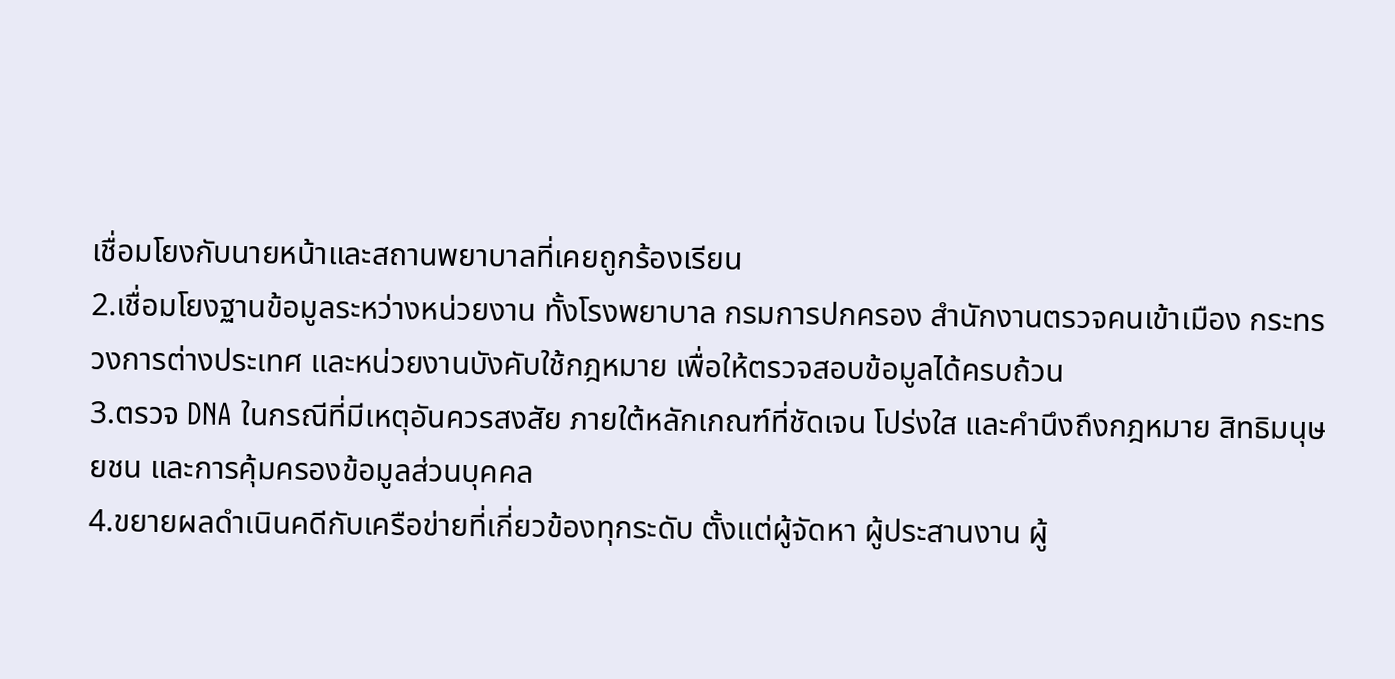เชื่อมโยงกับนายหน้าและสถานพยาบาลที่เคยถูกร้องเรียน
2.เชื่อมโยงฐานข้อมูลระหว่างหน่วยงาน ทั้งโรงพยาบาล กรมการปกครอง สำนักงานตรวจคนเข้าเมือง กระทรวงการต่างประเทศ และหน่วยงานบังคับใช้กฎหมาย เพื่อให้ตรวจสอบข้อมูลได้ครบถ้วน
3.ตรวจ DNA ในกรณีที่มีเหตุอันควรสงสัย ภายใต้หลักเกณฑ์ที่ชัดเจน โปร่งใส และคำนึงถึงกฎหมาย สิทธิมนุษยชน และการคุ้มครองข้อมูลส่วนบุคคล
4.ขยายผลดำเนินคดีกับเครือข่ายที่เกี่ยวข้องทุกระดับ ตั้งแต่ผู้จัดหา ผู้ประสานงาน ผู้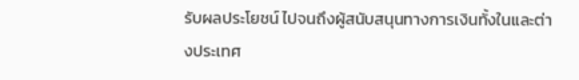รับผลประโยชน์ ไปจนถึงผู้สนับสนุนทางการเงินทั้งในและต่างประเทศ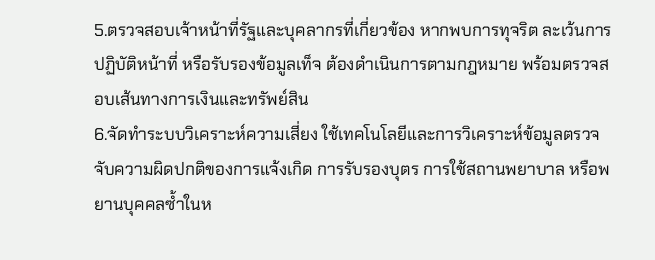5.ตรวจสอบเจ้าหน้าที่รัฐและบุคลากรที่เกี่ยวข้อง หากพบการทุจริต ละเว้นการปฏิบัติหน้าที่ หรือรับรองข้อมูลเท็จ ต้องดำเนินการตามกฎหมาย พร้อมตรวจสอบเส้นทางการเงินและทรัพย์สิน
6.จัดทำระบบวิเคราะห์ความเสี่ยง ใช้เทคโนโลยีและการวิเคราะห์ข้อมูลตรวจจับความผิดปกติของการแจ้งเกิด การรับรองบุตร การใช้สถานพยาบาล หรือพยานบุคคลซ้ำในห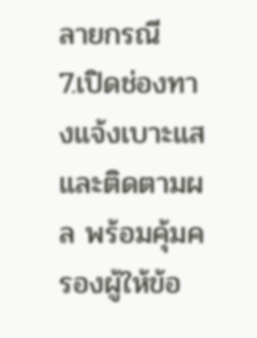ลายกรณี
7.เปิดช่องทางแจ้งเบาะแสและติดตามผล พร้อมคุ้มครองผู้ให้ข้อ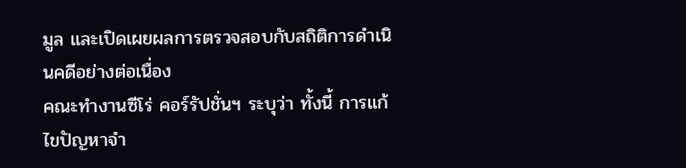มูล และเปิดเผยผลการตรวจสอบกับสถิติการดำเนินคดีอย่างต่อเนื่อง
คณะทำงานซีโร่ คอร์รัปชั่นฯ ระบุว่า ทั้งนี้ การแก้ไขปัญหาจำ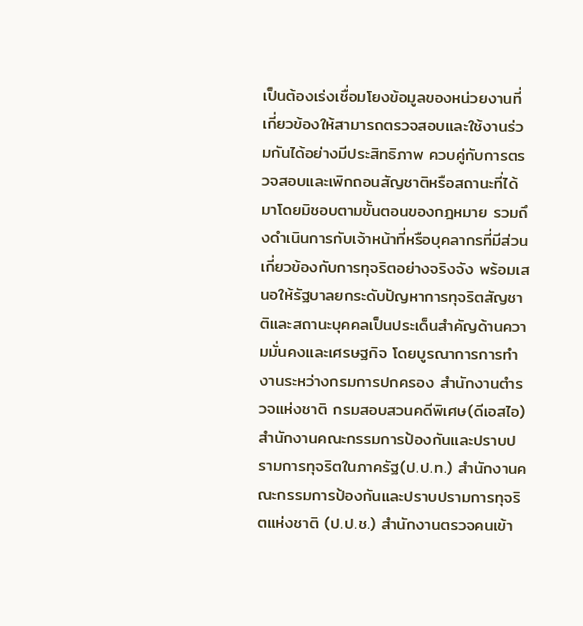เป็นต้องเร่งเชื่อมโยงข้อมูลของหน่วยงานที่เกี่ยวข้องให้สามารถตรวจสอบและใช้งานร่วมกันได้อย่างมีประสิทธิภาพ ควบคู่กับการตรวจสอบและเพิกถอนสัญชาติหรือสถานะที่ได้มาโดยมิชอบตามขั้นตอนของกฎหมาย รวมถึงดำเนินการกับเจ้าหน้าที่หรือบุคลากรที่มีส่วนเกี่ยวข้องกับการทุจริตอย่างจริงจัง พร้อมเสนอให้รัฐบาลยกระดับปัญหาการทุจริตสัญชาติและสถานะบุคคลเป็นประเด็นสำคัญด้านความมั่นคงและเศรษฐกิจ โดยบูรณาการการทำงานระหว่างกรมการปกครอง สำนักงานตำรวจแห่งชาติ กรมสอบสวนคดีพิเศษ(ดีเอสไอ) สำนักงานคณะกรรมการป้องกันและปราบปรามการทุจริตในภาครัฐ(ป.ป.ท.) สำนักงานคณะกรรมการป้องกันและปราบปรามการทุจริตแห่งชาติ (ป.ป.ช.) สำนักงานตรวจคนเข้า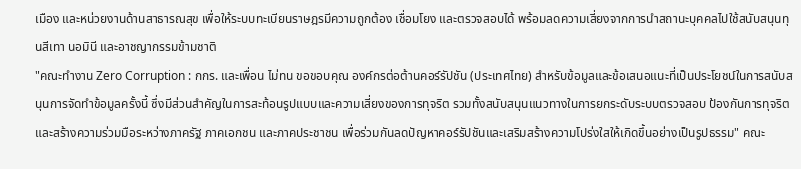เมือง และหน่วยงานด้านสาธารณสุข เพื่อให้ระบบทะเบียนราษฎรมีความถูกต้อง เชื่อมโยง และตรวจสอบได้ พร้อมลดความเสี่ยงจากการนำสถานะบุคคลไปใช้สนับสนุนทุนสีเทา นอมินี และอาชญากรรมข้ามชาติ
"คณะทำงาน Zero Corruption : กกร. และเพื่อน ไม่ทน ขอขอบคุณ องค์กรต่อต้านคอร์รัปชัน (ประเทศไทย) สำหรับข้อมูลและข้อเสนอแนะที่เป็นประโยชน์ในการสนับสนุนการจัดทำข้อมูลครั้งนี้ ซึ่งมีส่วนสำคัญในการสะท้อนรูปแบบและความเสี่ยงของการทุจริต รวมทั้งสนับสนุนแนวทางในการยกระดับระบบตรวจสอบ ป้องกันการทุจริต และสร้างความร่วมมือระหว่างภาครัฐ ภาคเอกชน และภาคประชาชน เพื่อร่วมกันลดปัญหาคอร์รัปชันและเสริมสร้างความโปร่งใสให้เกิดขึ้นอย่างเป็นรูปธรรม" คณะ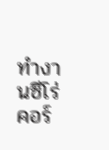ทำงานซีโร่ คอร์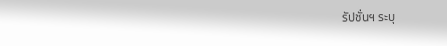รัปชั่นฯ ระบุ